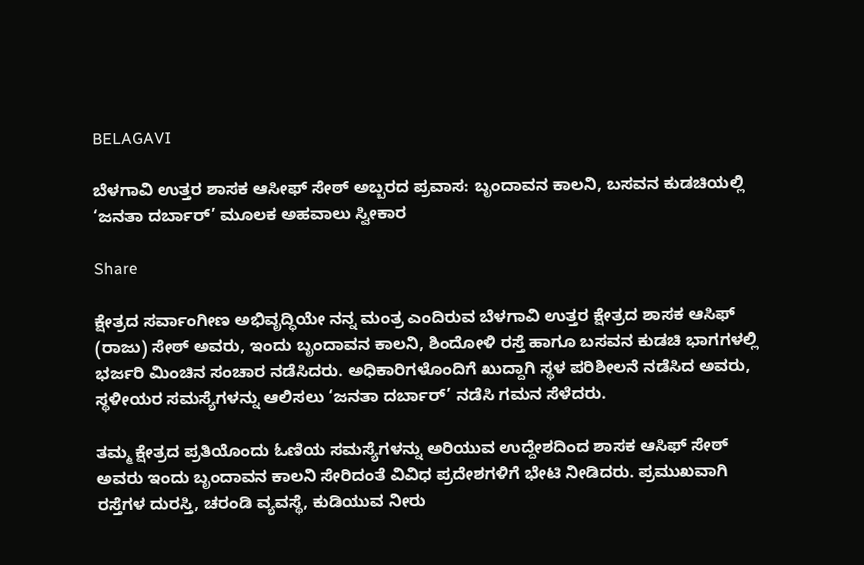BELAGAVI

ಬೆಳಗಾವಿ ಉತ್ತರ ಶಾಸಕ ಆಸೀಫ್ ಸೇಠ್ ಅಬ್ಬರದ ಪ್ರವಾಸ: ಬೃಂದಾವನ ಕಾಲನಿ, ಬಸವನ ಕುಡಚಿಯಲ್ಲಿ ‘ಜನತಾ ದರ್ಬಾರ್’ ಮೂಲಕ ಅಹವಾಲು ಸ್ವೀಕಾರ

Share

ಕ್ಷೇತ್ರದ ಸರ್ವಾಂಗೀಣ ಅಭಿವೃದ್ಧಿಯೇ ನನ್ನ ಮಂತ್ರ ಎಂದಿರುವ ಬೆಳಗಾವಿ ಉತ್ತರ ಕ್ಷೇತ್ರದ ಶಾಸಕ ಆಸಿಫ್ (ರಾಜು) ಸೇಠ್ ಅವರು, ಇಂದು ಬೃಂದಾವನ ಕಾಲನಿ, ಶಿಂದೋಳಿ ರಸ್ತೆ ಹಾಗೂ ಬಸವನ ಕುಡಚಿ ಭಾಗಗಳಲ್ಲಿ ಭರ್ಜರಿ ಮಿಂಚಿನ ಸಂಚಾರ ನಡೆಸಿದರು. ಅಧಿಕಾರಿಗಳೊಂದಿಗೆ ಖುದ್ದಾಗಿ ಸ್ಥಳ ಪರಿಶೀಲನೆ ನಡೆಸಿದ ಅವರು, ಸ್ಥಳೀಯರ ಸಮಸ್ಯೆಗಳನ್ನು ಆಲಿಸಲು ‘ಜನತಾ ದರ್ಬಾರ್’ ನಡೆಸಿ ಗಮನ ಸೆಳೆದರು.

ತಮ್ಮ ಕ್ಷೇತ್ರದ ಪ್ರತಿಯೊಂದು ಓಣಿಯ ಸಮಸ್ಯೆಗಳನ್ನು ಅರಿಯುವ ಉದ್ದೇಶದಿಂದ ಶಾಸಕ ಆಸಿಫ್ ಸೇಠ್ ಅವರು ಇಂದು ಬೃಂದಾವನ ಕಾಲನಿ ಸೇರಿದಂತೆ ವಿವಿಧ ಪ್ರದೇಶಗಳಿಗೆ ಭೇಟಿ ನೀಡಿದರು. ಪ್ರಮುಖವಾಗಿ ರಸ್ತೆಗಳ ದುರಸ್ತಿ, ಚರಂಡಿ ವ್ಯವಸ್ಥೆ, ಕುಡಿಯುವ ನೀರು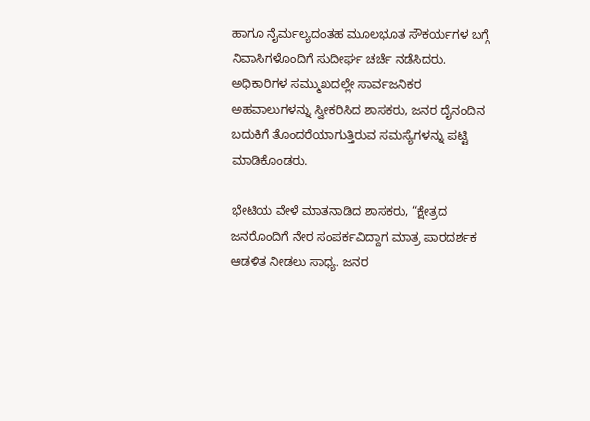ಹಾಗೂ ನೈರ್ಮಲ್ಯದಂತಹ ಮೂಲಭೂತ ಸೌಕರ್ಯಗಳ ಬಗ್ಗೆ ನಿವಾಸಿಗಳೊಂದಿಗೆ ಸುದೀರ್ಘ ಚರ್ಚೆ ನಡೆಸಿದರು. ಅಧಿಕಾರಿಗಳ ಸಮ್ಮುಖದಲ್ಲೇ ಸಾರ್ವಜನಿಕರ ಅಹವಾಲುಗಳನ್ನು ಸ್ವೀಕರಿಸಿದ ಶಾಸಕರು, ಜನರ ದೈನಂದಿನ ಬದುಕಿಗೆ ತೊಂದರೆಯಾಗುತ್ತಿರುವ ಸಮಸ್ಯೆಗಳನ್ನು ಪಟ್ಟಿ ಮಾಡಿಕೊಂಡರು.

ಭೇಟಿಯ ವೇಳೆ ಮಾತನಾಡಿದ ಶಾಸಕರು, “ಕ್ಷೇತ್ರದ ಜನರೊಂದಿಗೆ ನೇರ ಸಂಪರ್ಕವಿದ್ದಾಗ ಮಾತ್ರ ಪಾರದರ್ಶಕ ಆಡಳಿತ ನೀಡಲು ಸಾಧ್ಯ. ಜನರ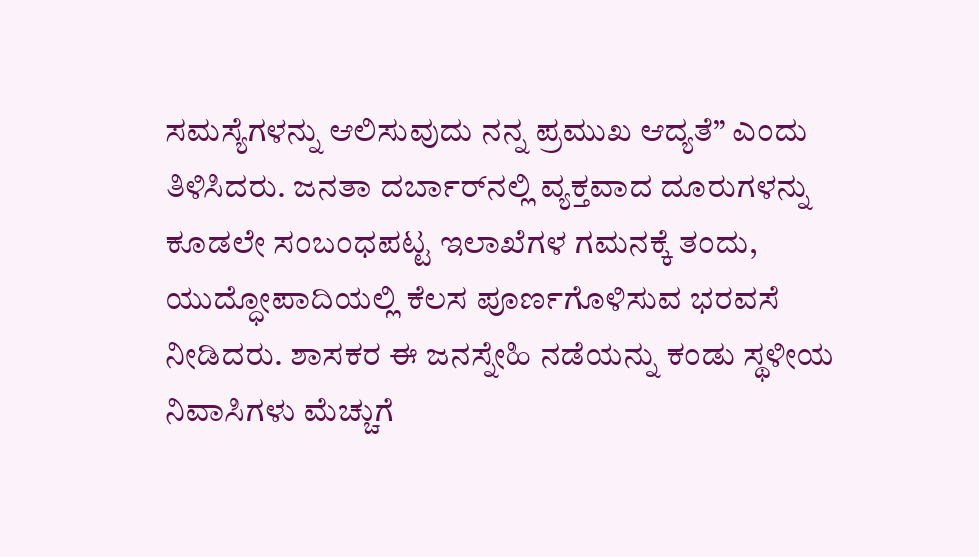ಸಮಸ್ಯೆಗಳನ್ನು ಆಲಿಸುವುದು ನನ್ನ ಪ್ರಮುಖ ಆದ್ಯತೆ” ಎಂದು ತಿಳಿಸಿದರು. ಜನತಾ ದರ್ಬಾರ್‌ನಲ್ಲಿ ವ್ಯಕ್ತವಾದ ದೂರುಗಳನ್ನು ಕೂಡಲೇ ಸಂಬಂಧಪಟ್ಟ ಇಲಾಖೆಗಳ ಗಮನಕ್ಕೆ ತಂದು, ಯುದ್ಧೋಪಾದಿಯಲ್ಲಿ ಕೆಲಸ ಪೂರ್ಣಗೊಳಿಸುವ ಭರವಸೆ ನೀಡಿದರು. ಶಾಸಕರ ಈ ಜನಸ್ನೇಹಿ ನಡೆಯನ್ನು ಕಂಡು ಸ್ಥಳೀಯ ನಿವಾಸಿಗಳು ಮೆಚ್ಚುಗೆ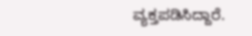ವ್ಯಕ್ತಪಡಿಸಿದ್ದಾರೆ.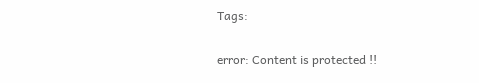Tags:

error: Content is protected !!